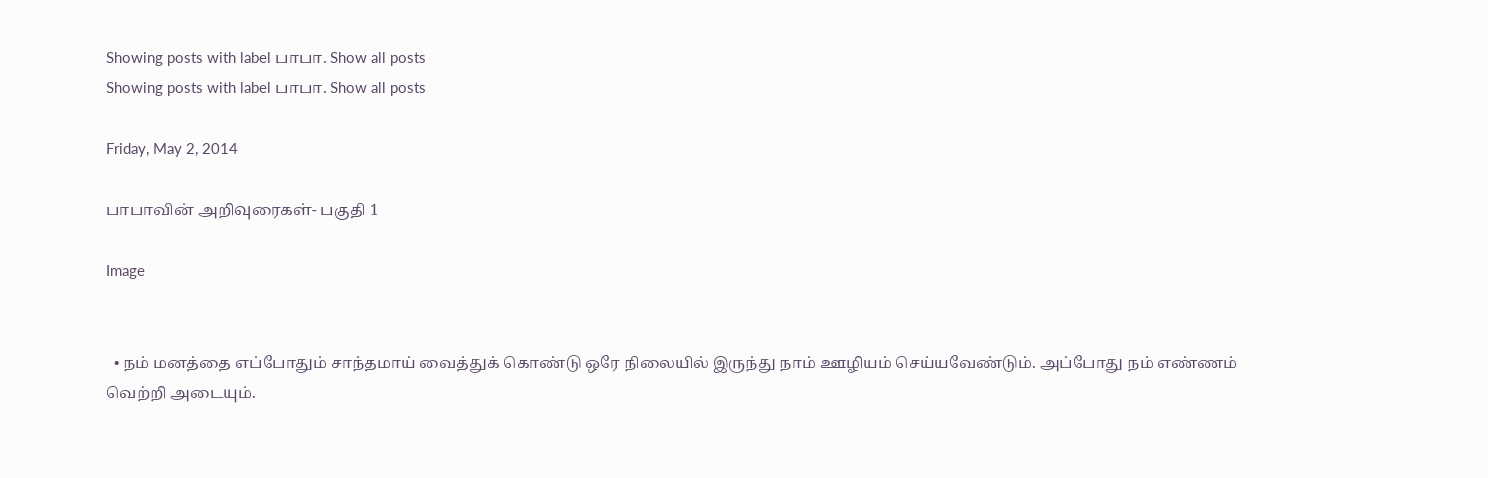Showing posts with label பாபா. Show all posts
Showing posts with label பாபா. Show all posts

Friday, May 2, 2014

பாபாவின் அறிவுரைகள்- பகுதி 1

Image


  • நம் மனத்தை எப்போதும் சாந்தமாய் வைத்துக் கொண்டு ஒரே நிலையில் இருந்து நாம் ஊழியம் செய்யவேண்டும். அப்போது நம் எண்ணம் வெற்றி அடையும்.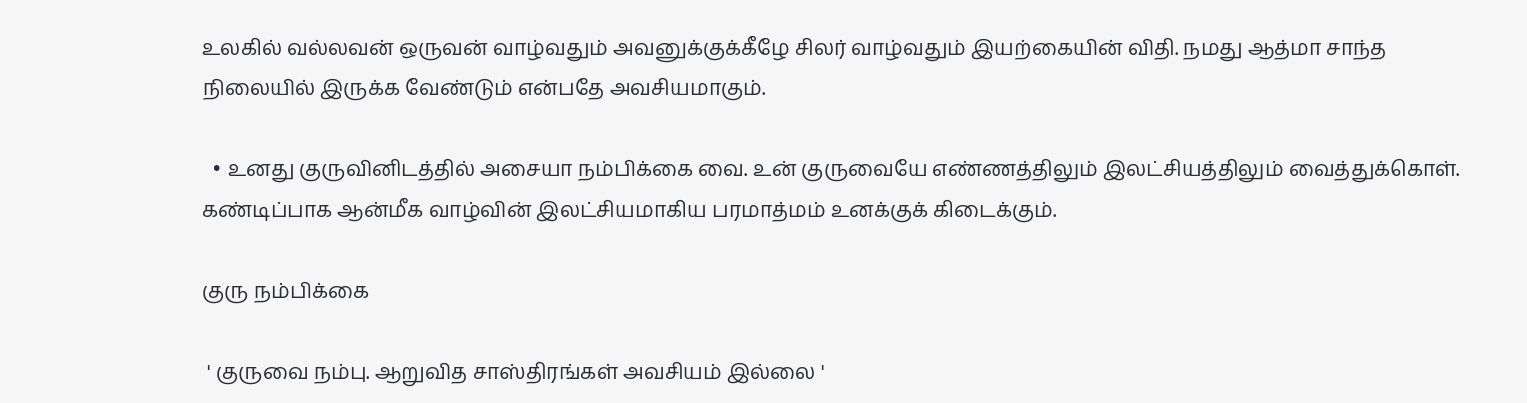உலகில் வல்லவன் ஒருவன் வாழ்வதும் அவனுக்குக்கீழே சிலர் வாழ்வதும் இயற்கையின் விதி. நமது ஆத்மா சாந்த நிலையில் இருக்க வேண்டும் என்பதே அவசியமாகும்.

  • உனது குருவினிடத்தில் அசையா நம்பிக்கை வை. உன் குருவையே எண்ணத்திலும் இலட்சியத்திலும் வைத்துக்கொள். கண்டிப்பாக ஆன்மீக வாழ்வின் இலட்சியமாகிய பரமாத்மம் உனக்குக் கிடைக்கும்.

குரு நம்பிக்கை

 ' குருவை நம்பு. ஆறுவித சாஸ்திரங்கள் அவசியம் இல்லை '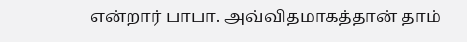என்றார் பாபா. அவ்விதமாகத்தான் தாம்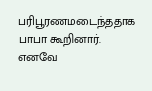பரிபூரணமடைந்ததாக பாபா கூறினார். எனவே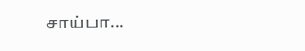சாய்பா...